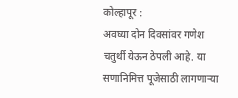कोल्हापूर :
अवघ्या दोन दिवसांवर गणेश चतुर्थी येऊन ठेपली आहे. या सणानिमित्त पूजेसाठी लागणाऱ्या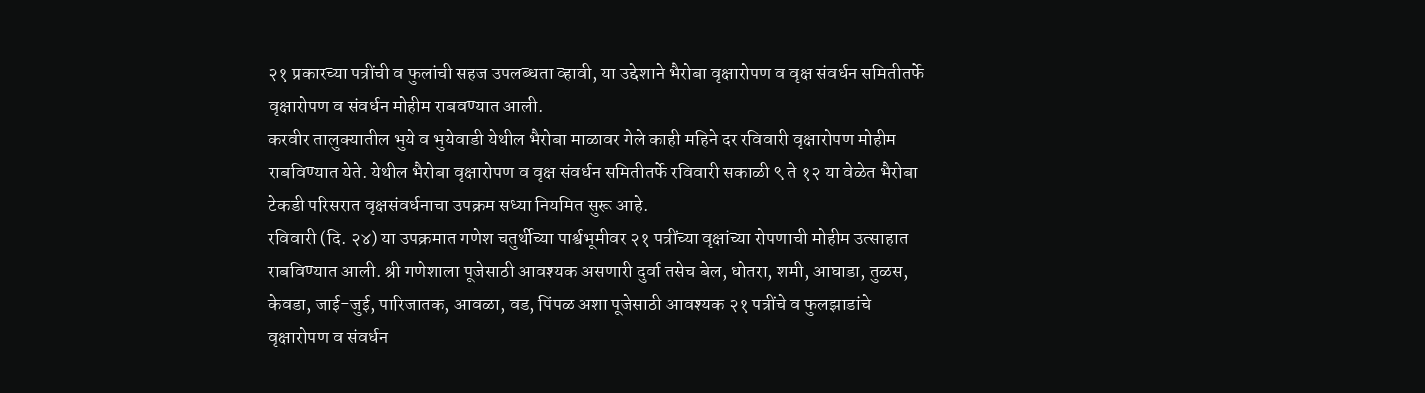२१ प्रकारच्या पत्रींची व फुलांची सहज उपलब्धता व्हावी, या उद्देशाने भैरोबा वृक्षारोपण व वृक्ष संवर्धन समितीतर्फे वृक्षारोपण व संवर्धन मोहीम राबवण्यात आली.
करवीर तालुक्यातील भुये व भुयेवाडी येथील भैरोबा माळावर गेले काही महिने दर रविवारी वृक्षारोपण मोहीम राबविण्यात येते. येथील भैरोबा वृक्षारोपण व वृक्ष संवर्धन समितीतर्फे रविवारी सकाळी ९ ते १२ या वेळेत भैरोबा टेकडी परिसरात वृक्षसंवर्धनाचा उपक्रम सध्या नियमित सुरू आहे.
रविवारी (दि. २४) या उपक्रमात गणेश चतुर्थीच्या पार्श्वभूमीवर २१ पत्रींच्या वृक्षांच्या रोपणाची मोहीम उत्साहात राबविण्यात आली. श्री गणेशाला पूजेसाठी आवश्यक असणारी दुर्वा तसेच बेल, धोतरा, शमी, आघाडा, तुळस, केवडा, जाई-जुई, पारिजातक, आवळा, वड, पिंपळ अशा पूजेसाठी आवश्यक २१ पत्रींचे व फुलझाडांचे वृक्षारोपण व संवर्धन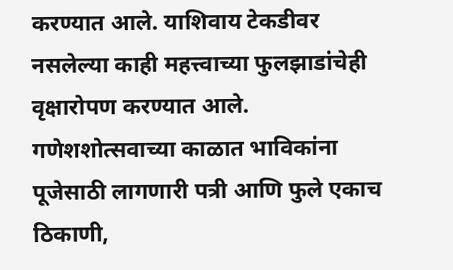करण्यात आले. याशिवाय टेकडीवर नसलेल्या काही महत्त्वाच्या फुलझाडांचेही वृक्षारोपण करण्यात आले. गणेशशोत्सवाच्या काळात भाविकांना पूजेसाठी लागणारी पत्री आणि फुले एकाच ठिकाणी,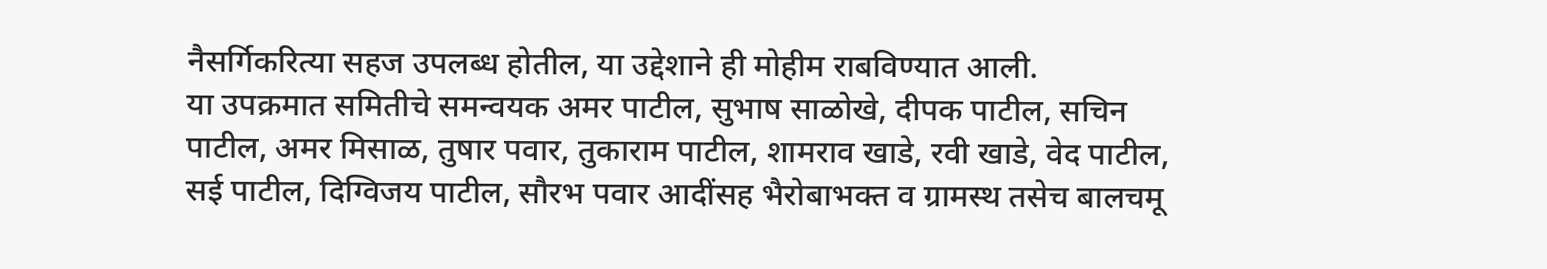नैसर्गिकरित्या सहज उपलब्ध होतील, या उद्देशाने ही मोहीम राबविण्यात आली.
या उपक्रमात समितीचे समन्वयक अमर पाटील, सुभाष साळोखे, दीपक पाटील, सचिन पाटील, अमर मिसाळ, तुषार पवार, तुकाराम पाटील, शामराव खाडे, रवी खाडे, वेद पाटील, सई पाटील, दिग्विजय पाटील, सौरभ पवार आदींसह भैरोबाभक्त व ग्रामस्थ तसेच बालचमू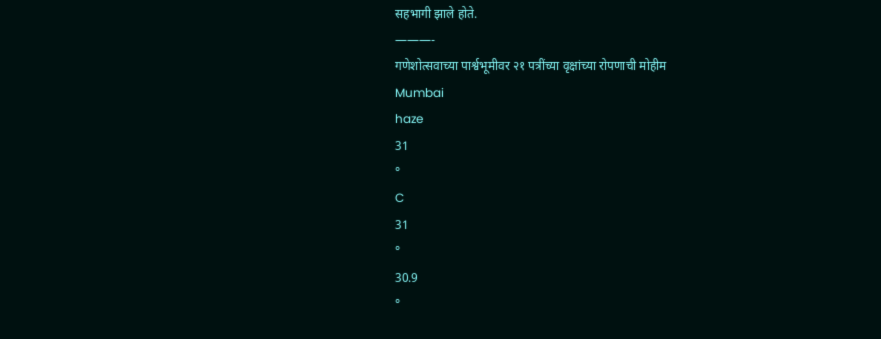सहभागी झाले होते.
———-
गणेशोत्सवाच्या पार्श्वभूमीवर २१ पत्रींच्या वृक्षांच्या रोपणाची मोहीम
Mumbai
haze
31
°
C
31
°
30.9
°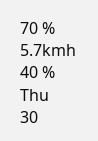70 %
5.7kmh
40 %
Thu
30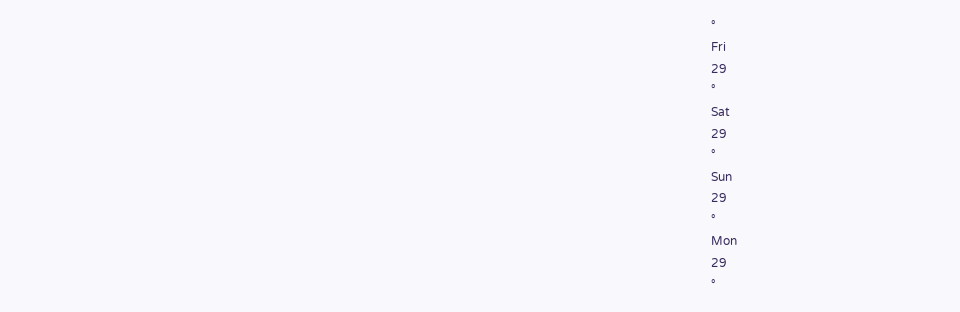°
Fri
29
°
Sat
29
°
Sun
29
°
Mon
29
°